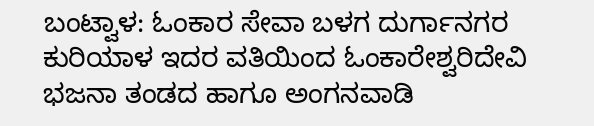ಬಂಟ್ವಾಳ: ಓಂಕಾರ ಸೇವಾ ಬಳಗ ದುರ್ಗಾನಗರ ಕುರಿಯಾಳ ಇದರ ವತಿಯಿಂದ ಓಂಕಾರೇಶ್ವರಿದೇವಿ ಭಜನಾ ತಂಡದ ಹಾಗೂ ಅಂಗನವಾಡಿ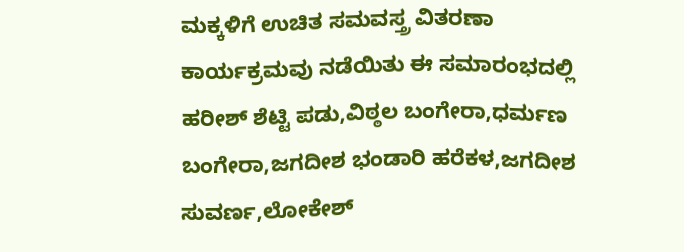ಮಕ್ಕಳಿಗೆ ಉಚಿತ ಸಮವಸ್ತ್ರ ವಿತರಣಾ ಕಾರ್ಯಕ್ರಮವು ನಡೆಯಿತು ಈ ಸಮಾರಂಭದಲ್ಲಿ ಹರೀಶ್ ಶೆಟ್ಟಿ ಪಡು,ವಿಠ್ಠಲ ಬಂಗೇರಾ,ಧರ್ಮಣ ಬಂಗೇರಾ,ಜಗದೀಶ ಭಂಡಾರಿ ಹರೆಕಳ,ಜಗದೀಶ ಸುವರ್ಣ,ಲೋಕೇಶ್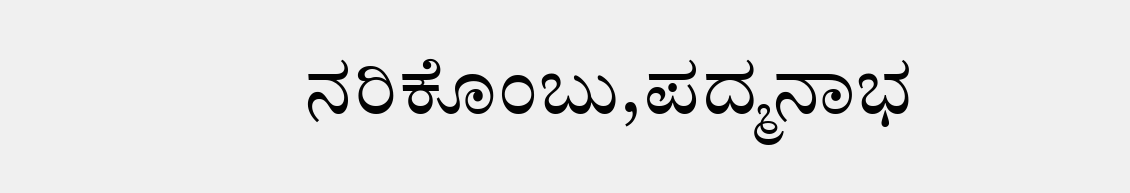ನರಿಕೊಂಬು,ಪದ್ಮನಾಭ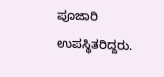ಪೂಜಾರಿ ಉಪಸ್ಥಿತರಿದ್ದರು.